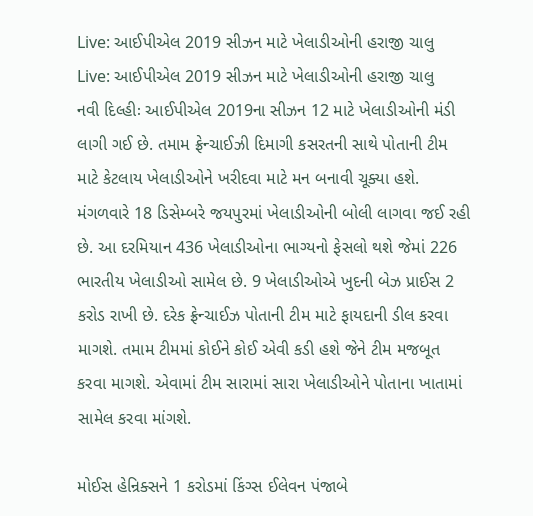Live: આઈપીએલ 2019 સીઝન માટે ખેલાડીઓની હરાજી ચાલુ
Live: આઈપીએલ 2019 સીઝન માટે ખેલાડીઓની હરાજી ચાલુ
નવી દિલ્હીઃ આઈપીએલ 2019ના સીઝન 12 માટે ખેલાડીઓની મંડી લાગી ગઈ છે. તમામ ફ્રેન્ચાઈઝી દિમાગી કસરતની સાથે પોતાની ટીમ માટે કેટલાય ખેલાડીઓને ખરીદવા માટે મન બનાવી ચૂક્યા હશે. મંગળવારે 18 ડિસેમ્બરે જયપુરમાં ખેલાડીઓની બોલી લાગવા જઈ રહી છે. આ દરમિયાન 436 ખેલાડીઓના ભાગ્યનો ફેસલો થશે જેમાં 226 ભારતીય ખેલાડીઓ સામેલ છે. 9 ખેલાડીઓએ ખુદની બેઝ પ્રાઈસ 2 કરોડ રાખી છે. દરેક ફ્રેન્ચાઈઝ પોતાની ટીમ માટે ફાયદાની ડીલ કરવા માગશે. તમામ ટીમમાં કોઈને કોઈ એવી કડી હશે જેને ટીમ મજબૂત કરવા માગશે. એવામાં ટીમ સારામાં સારા ખેલાડીઓને પોતાના ખાતામાં સામેલ કરવા માંગશે.

મોઈસ હેન્રિક્સને 1 કરોડમાં કિંગ્સ ઈલેવન પંજાબે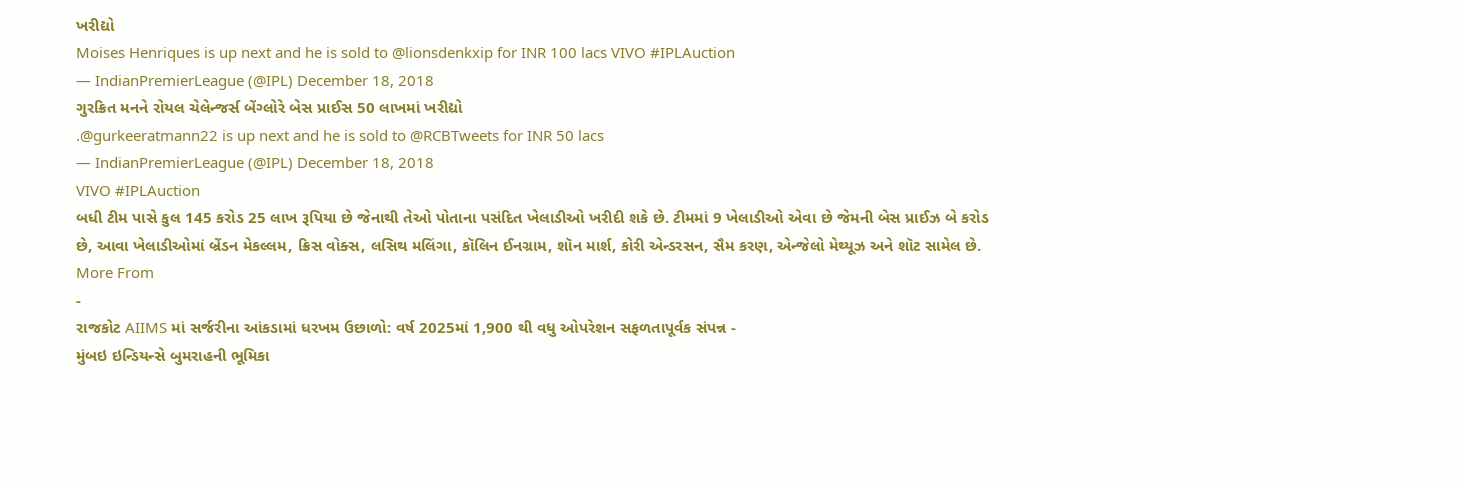ખરીદ્યો
Moises Henriques is up next and he is sold to @lionsdenkxip for INR 100 lacs VIVO #IPLAuction
— IndianPremierLeague (@IPL) December 18, 2018
ગુરક્રિત મનને રોયલ ચેલેન્જર્સ બેંગ્લોરે બેસ પ્રાઈસ 50 લાખમાં ખરીદ્યો
.@gurkeeratmann22 is up next and he is sold to @RCBTweets for INR 50 lacs
— IndianPremierLeague (@IPL) December 18, 2018
VIVO #IPLAuction
બધી ટીમ પાસે કુલ 145 કરોડ 25 લાખ રૂપિયા છે જેનાથી તેઓ પોતાના પસંદિત ખેલાડીઓ ખરીદી શકે છે. ટીમમાં 9 ખેલાડીઓ એવા છે જેમની બેસ પ્રાઈઝ બે કરોડ છે, આવા ખેલાડીઓમાં બ્રેંડન મેકલ્લમ, ક્રિસ વોક્સ, લસિથ મલિંગા, કૉલિન ઈનગ્રામ, શૉન માર્શ, કોરી એન્ડરસન, સૈમ કરણ, એન્જેલો મેથ્યૂઝ અને શૉટ સામેલ છે.
More From
-
રાજકોટ AIIMS માં સર્જરીના આંકડામાં ધરખમ ઉછાળો: વર્ષ 2025માં 1,900 થી વધુ ઓપરેશન સફળતાપૂર્વક સંપન્ન -
મુંબઇ ઇન્ડિયન્સે બુમરાહની ભૂમિકા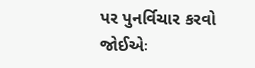પર પુનર્વિચાર કરવો જોઈએઃ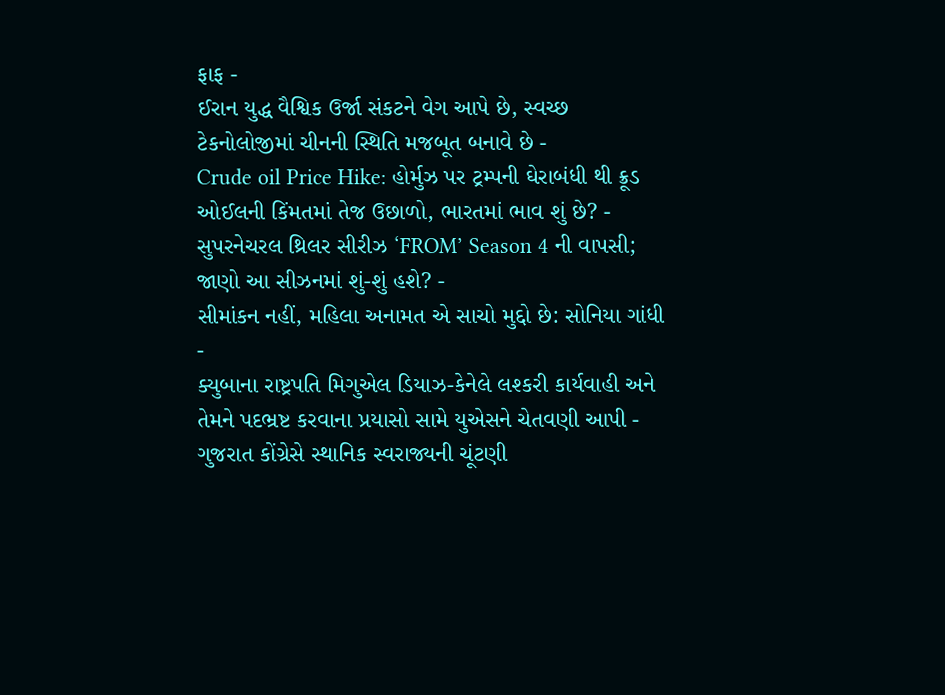ફાફ -
ઈરાન યુદ્ધ વૈશ્વિક ઉર્જા સંકટને વેગ આપે છે, સ્વચ્છ ટેકનોલોજીમાં ચીનની સ્થિતિ મજબૂત બનાવે છે -
Crude oil Price Hike: હોર્મુઝ પર ટ્રમ્પની ઘેરાબંધી થી ક્રૂડ ઓઈલની કિંમતમાં તેજ ઉછાળો, ભારતમાં ભાવ શું છે? -
સુપરનેચરલ થ્રિલર સીરીઝ ‘FROM’ Season 4 ની વાપસી; જાણો આ સીઝનમાં શું-શું હશે? -
સીમાંકન નહીં, મહિલા અનામત એ સાચો મુદ્દો છે: સોનિયા ગાંધી -
ક્યુબાના રાષ્ટ્રપતિ મિગુએલ ડિયાઝ-કેનેલે લશ્કરી કાર્યવાહી અને તેમને પદભ્રષ્ટ કરવાના પ્રયાસો સામે યુએસને ચેતવણી આપી -
ગુજરાત કોંગ્રેસે સ્થાનિક સ્વરાજ્યની ચૂંટણી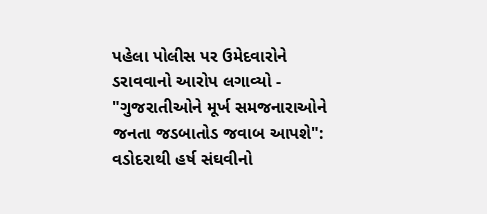પહેલા પોલીસ પર ઉમેદવારોને ડરાવવાનો આરોપ લગાવ્યો -
"ગુજરાતીઓને મૂર્ખ સમજનારાઓને જનતા જડબાતોડ જવાબ આપશે": વડોદરાથી હર્ષ સંઘવીનો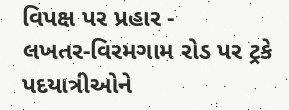વિપક્ષ પર પ્રહાર -
લખતર-વિરમગામ રોડ પર ટ્રકે પદયાત્રીઓને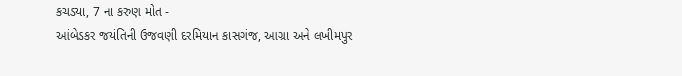કચડ્યા, 7 ના કરુણ મોત -
આંબેડકર જયંતિની ઉજવણી દરમિયાન કાસગંજ, આગ્રા અને લખીમપુર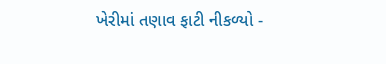ખેરીમાં તણાવ ફાટી નીકળ્યો -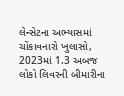લેન્સેટના અભ્યાસમાં ચોંકાવનારો ખુલાસો, 2023માં 1.3 અબજ લોકો લિવરની બીમારીના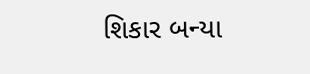શિકાર બન્યા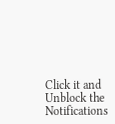Click it and Unblock the Notifications